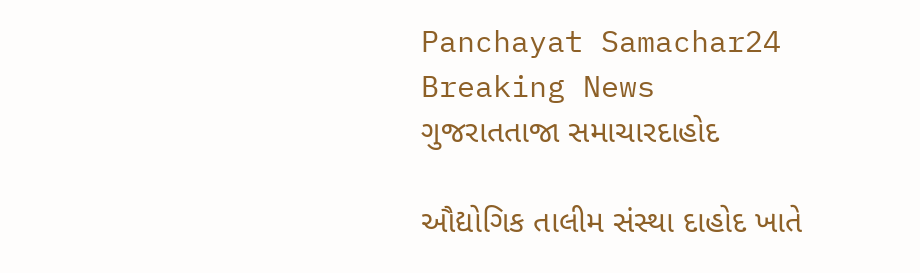Panchayat Samachar24
Breaking News
ગુજરાતતાજા સમાચારદાહોદ

ઔદ્યોગિક તાલીમ સંસ્થા દાહોદ ખાતે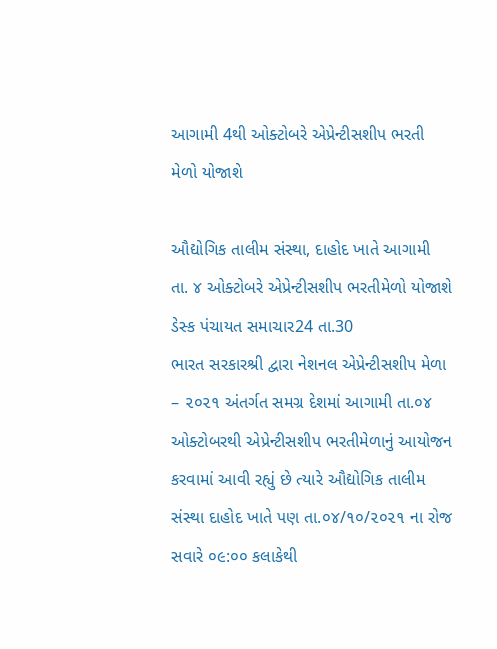આગામી 4થી ઓક્ટોબરે એપ્રેન્ટીસશીપ ભરતી મેળો યોજાશે

ઔદ્યોગિક તાલીમ સંસ્થા, દાહોદ ખાતે આગામી તા. ૪ ઓક્ટોબરે એપ્રેન્ટીસશીપ ભરતીમેળો યોજાશે
ડેસ્ક પંચાયત સમાચાર24 તા.30
ભારત સરકારશ્રી દ્વારા નેશનલ એપ્રેન્ટીસશીપ મેળા – ૨૦૨૧ અંતર્ગત સમગ્ર દેશમાં આગામી તા.૦૪ ઓક્ટોબરથી એપ્રેન્ટીસશીપ ભરતીમેળાનું આયોજન કરવામાં આવી રહ્યું છે ત્યારે ઔદ્યોગિક તાલીમ સંસ્થા દાહોદ ખાતે પણ તા.૦૪/૧૦/૨૦૨૧ ના રોજ સવારે ૦૯:૦૦ કલાકેથી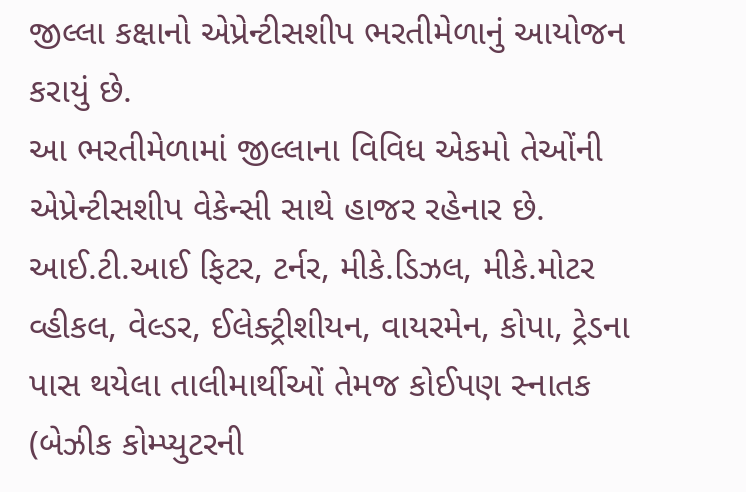જીલ્લા કક્ષાનો એપ્રેન્ટીસશીપ ભરતીમેળાનું આયોજન કરાયું છે.
આ ભરતીમેળામાં જીલ્લાના વિવિધ એકમો તેઓંની એપ્રેન્ટીસશીપ વેકેન્સી સાથે હાજર રહેનાર છે. આઈ.ટી.આઈ ફિટર, ટર્નર, મીકે.ડિઝલ, મીકે.મોટર વ્હીકલ, વેલ્ડર, ઈલેક્ટ્રીશીયન, વાયરમેન, કોપા, ટ્રેડના પાસ થયેલા તાલીમાર્થીઓં તેમજ કોઈપણ સ્નાતક (બેઝીક કોમ્પ્યુટરની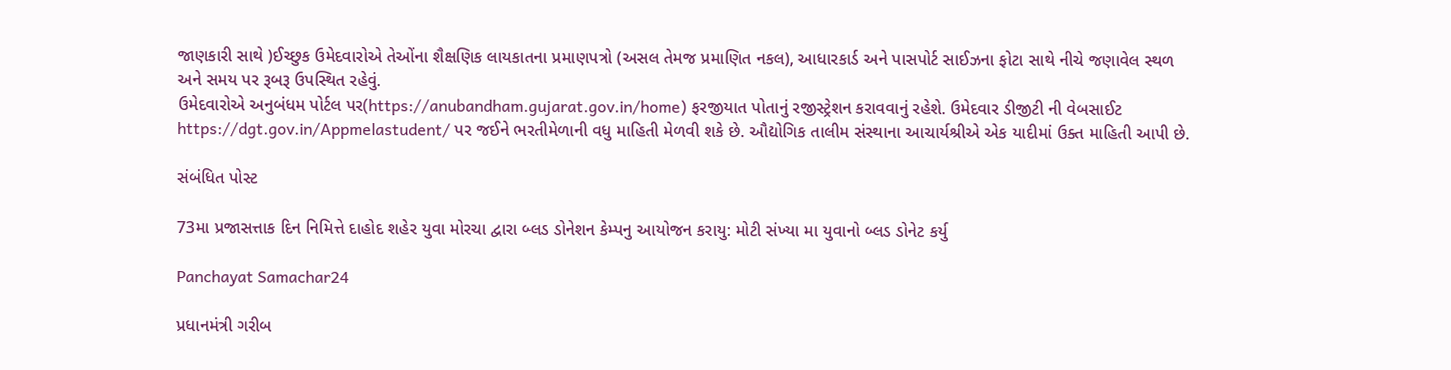જાણકારી સાથે )ઈચ્છુક ઉમેદવારોએ તેઓંના શૈક્ષણિક લાયકાતના પ્રમાણપત્રો (અસલ તેમજ પ્રમાણિત નકલ), આધારકાર્ડ અને પાસપોર્ટ સાઈઝના ફોટા સાથે નીચે જણાવેલ સ્થળ અને સમય પર રૂબરૂ ઉપસ્થિત રહેવું.
ઉમેદવારોએ અનુબંધમ પોર્ટલ પર(https://anubandham.gujarat.gov.in/home) ફરજીયાત પોતાનું રજીસ્ટ્રેશન કરાવવાનું રહેશે. ઉમેદવાર ડીજીટી ની વેબસાઈટ https://dgt.gov.in/Appmelastudent/ પર જઈને ભરતીમેળાની વધુ માહિતી મેળવી શકે છે. ઔદ્યોગિક તાલીમ સંસ્થાના આચાર્યશ્રીએ એક યાદીમાં ઉક્ત માહિતી આપી છે.

સંબંધિત પોસ્ટ

73મા પ્રજાસત્તાક દિન નિમિત્તે દાહોદ શહેર યુવા મોરચા દ્વારા બ્લડ ડોનેશન કેમ્પનુ આયોજન કરાયુ: મોટી સંખ્યા મા યુવાનો બ્લડ ડોનેટ કર્યુ

Panchayat Samachar24

પ્રધાનમંત્રી ગરીબ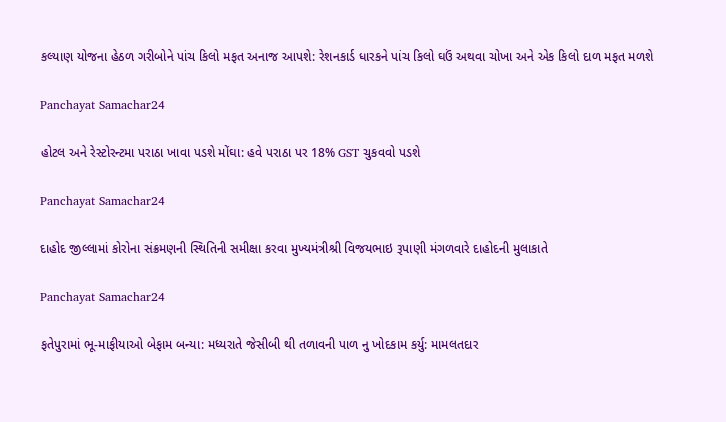કલ્યાણ યોજના હેઠળ ગરીબોને પાંચ કિલો મફત અનાજ આપશે: રેશનકાર્ડ ધારકને પાંચ કિલો ઘઉં અથવા ચોખા અને એક કિલો દાળ મફત મળશે

Panchayat Samachar24

હોટલ અને રેસ્ટોરન્ટમા પરાઠા ખાવા પડશે મોંઘા: હવે પરાઠા પર 18% GST ચુકવવો પડશે

Panchayat Samachar24

દાહોદ જીલ્લામાં કોરોના સંક્રમણની સ્થિતિની સમીક્ષા કરવા મુખ્યમંત્રીશ્રી વિજયભાઇ રૂપાણી મંગળવારે દાહોદની મુલાકાતે

Panchayat Samachar24

ફતેપુરામાં ભૂ-માફીયાઓ બેફામ બન્યા: મધ્યરાતે જેસીબી થી તળાવની પાળ નુ ખોદકામ કર્યુ: મામલતદાર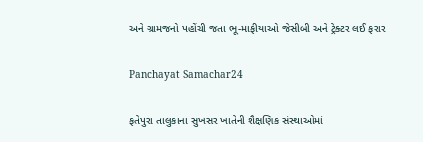અને ગ્રામજનો પહોંચી જતા ભૂ-માફીયાઓ જેસીબી અને ટ્રેક્ટર લઈ ફરાર

Panchayat Samachar24

ફતેપુરા તાલુકાના સુખસર ખાતેની શૈક્ષણિક સંસ્થાઓમાં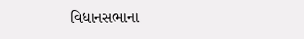વિધાનસભાના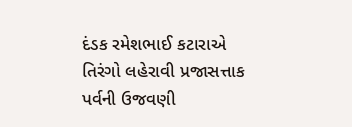દંડક રમેશભાઈ કટારાએ તિરંગો લહેરાવી પ્રજાસત્તાક પર્વની ઉજવણી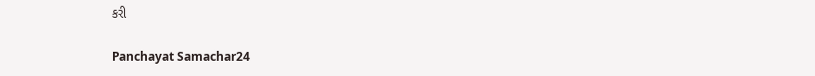કરી

Panchayat Samachar24